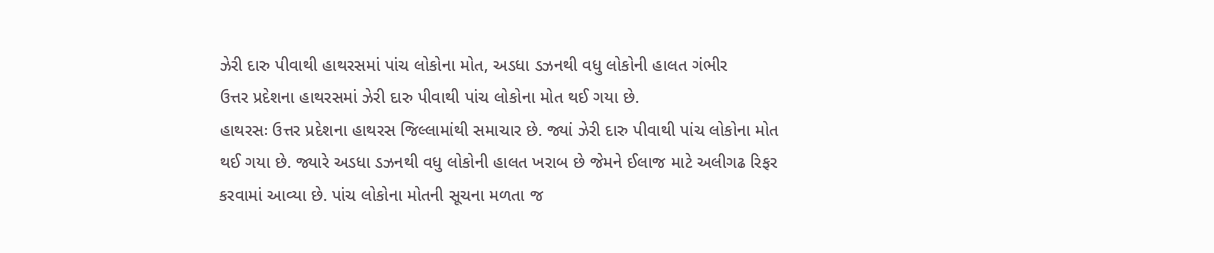ઝેરી દારુ પીવાથી હાથરસમાં પાંચ લોકોના મોત, અડધા ડઝનથી વધુ લોકોની હાલત ગંભીર
ઉત્તર પ્રદેશના હાથરસમાં ઝેરી દારુ પીવાથી પાંચ લોકોના મોત થઈ ગયા છે.
હાથરસઃ ઉત્તર પ્રદેશના હાથરસ જિલ્લામાંથી સમાચાર છે. જ્યાં ઝેરી દારુ પીવાથી પાંચ લોકોના મોત થઈ ગયા છે. જ્યારે અડધા ડઝનથી વધુ લોકોની હાલત ખરાબ છે જેમને ઈલાજ માટે અલીગઢ રિફર કરવામાં આવ્યા છે. પાંચ લોકોના મોતની સૂચના મળતા જ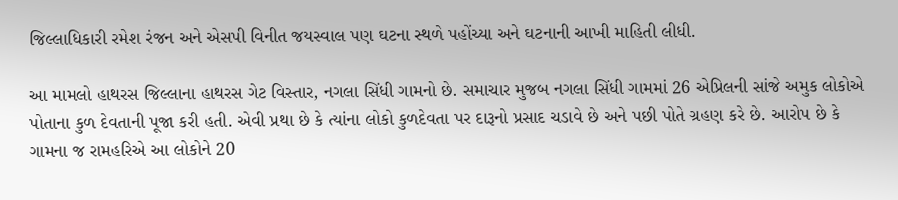જિલ્લાધિકારી રમેશ રંજન અને એસપી વિનીત જયસ્વાલ પણ ઘટના સ્થળે પહોંચ્યા અને ઘટનાની આખી માહિતી લીધી.

આ મામલો હાથરસ જિલ્લાના હાથરસ ગેટ વિસ્તાર, નગલા સિંધી ગામનો છે. સમાચાર મુજબ નગલા સિંધી ગામમાં 26 એપ્રિલની સાંજે અમુક લોકોએ પોતાના કુળ દેવતાની પૂજા કરી હતી. એવી પ્રથા છે કે ત્યાંના લોકો કુળદેવતા પર દારૂનો પ્રસાદ ચડાવે છે અને પછી પોતે ગ્રહણ કરે છે. આરોપ છે કે ગામના જ રામહરિએ આ લોકોને 20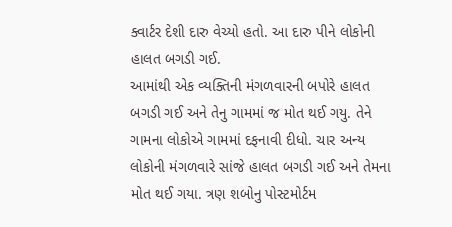ક્વાર્ટર દેશી દારુ વેચ્યો હતો. આ દારુ પીને લોકોની હાલત બગડી ગઈ.
આમાંથી એક વ્યક્તિની મંગળવારની બપોરે હાલત બગડી ગઈ અને તેનુ ગામમાં જ મોત થઈ ગયુ. તેને ગામના લોકોએ ગામમાં દફનાવી દીધો. ચાર અન્ય લોકોની મંગળવારે સાંજે હાલત બગડી ગઈ અને તેમના મોત થઈ ગયા. ત્રણ શબોનુ પોસ્ટમોર્ટમ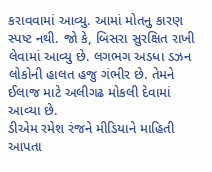કરાવવામાં આવ્યુ. આમાં મોતનુ કારણ સ્પષ્ટ નથી. જો કે, બિસરા સુરક્ષિત રાખી લેવામાં આવ્યુ છે. લગભગ અડધા ડઝન લોકોની હાલત હજુ ગંભીર છે. તેમને ઈલાજ માટે અલીગઢ મોકલી દેવામાં આવ્યા છે.
ડીએમ રમેશ રંજને મીડિયાને માહિતી આપતા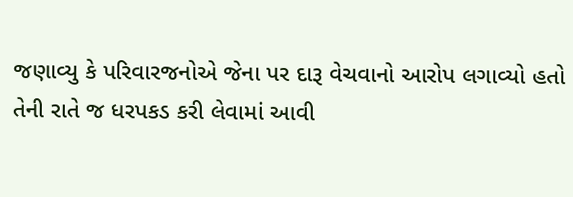જણાવ્યુ કે પરિવારજનોએ જેના પર દારૂ વેચવાનો આરોપ લગાવ્યો હતો તેની રાતે જ ધરપકડ કરી લેવામાં આવી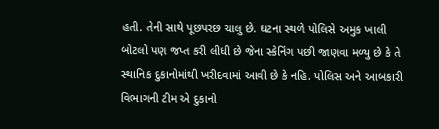હતી. તેની સાથે પૂછપરછ ચાલુ છે. ઘટના સ્થળે પોલિસે અમુક ખાલી બોટલો પણ જપ્ત કરી લીધી છે જેના સ્કેનિંગ પછી જાણવા મળ્યુ છે કે તે સ્થાનિક દુકાનોમાંથી ખરીદવામાં આવી છે કે નહિ. પોલિસ અને આબકારી વિભાગની ટીમ એ દુકાનો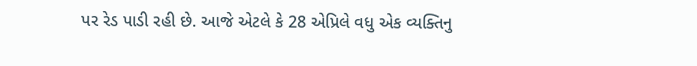પર રેડ પાડી રહી છે. આજે એટલે કે 28 એપ્રિલે વધુ એક વ્યક્તિનુ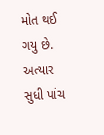મોત થઈ ગયુ છે. અત્યાર સુધી પાંચ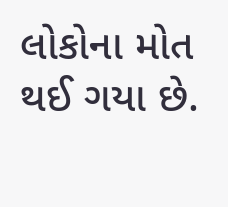લોકોના મોત થઈ ગયા છે.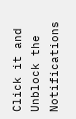Click it and Unblock the Notifications